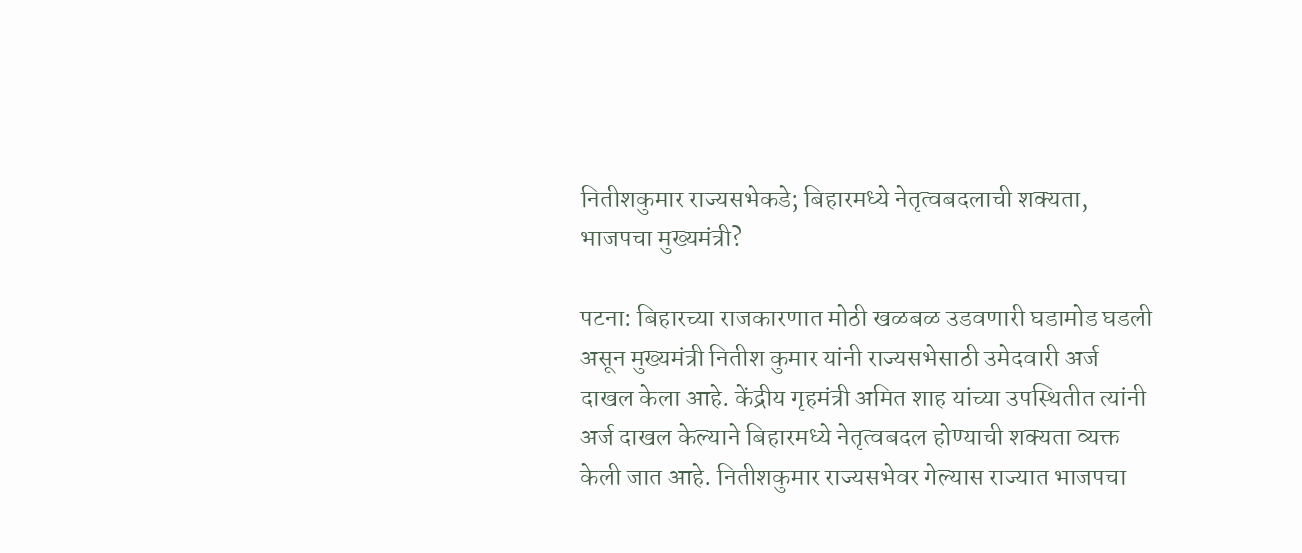नितीशकुमार राज्यसभेकडे; बिहारमध्ये नेतृत्वबदलाची शक्यता, भाजपचा मुख्यमंत्री?

पटना: बिहारच्या राजकारणात मोठी खळबळ उडवणारी घडामोड घडली असून मुख्यमंत्री नितीश कुमार यांनी राज्यसभेसाठी उमेदवारी अर्ज दाखल केला आहे. केंद्रीय गृहमंत्री अमित शाह यांच्या उपस्थितीत त्यांनी अर्ज दाखल केल्याने बिहारमध्ये नेतृत्वबदल होण्याची शक्यता व्यक्त केली जात आहे. नितीशकुमार राज्यसभेवर गेल्यास राज्यात भाजपचा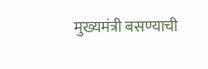मुख्यमंत्री बसण्याची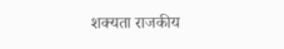शक्यता राजकीय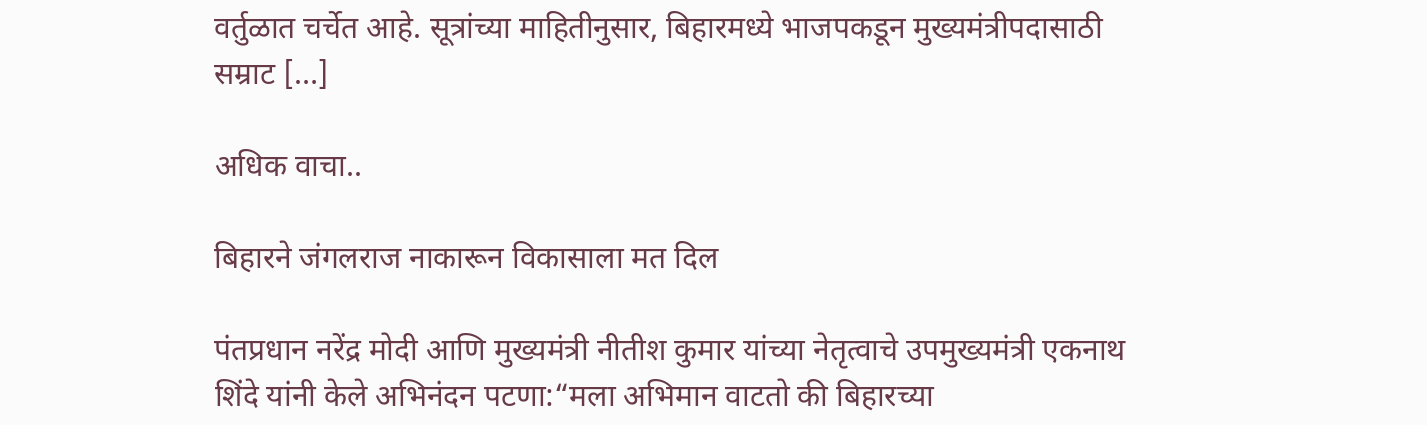वर्तुळात चर्चेत आहे. सूत्रांच्या माहितीनुसार, बिहारमध्ये भाजपकडून मुख्यमंत्रीपदासाठी सम्राट […]

अधिक वाचा..

बिहारने जंगलराज नाकारून विकासाला मत दिल

पंतप्रधान नरेंद्र मोदी आणि मुख्यमंत्री नीतीश कुमार यांच्या नेतृत्वाचे उपमुख्यमंत्री एकनाथ शिंदे यांनी केले अभिनंदन पटणा:“मला अभिमान वाटतो की बिहारच्या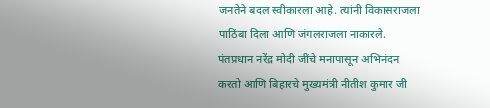जनतेने बदल स्वीकारला आहे. त्यांनी विकासराजला पाठिंबा दिला आणि जंगलराजला नाकारले. पंतप्रधान नरेंद्र मोदी जींचे मनापासून अभिनंदन करतो आणि बिहारचे मुख्यमंत्री नीतीश कुमार जी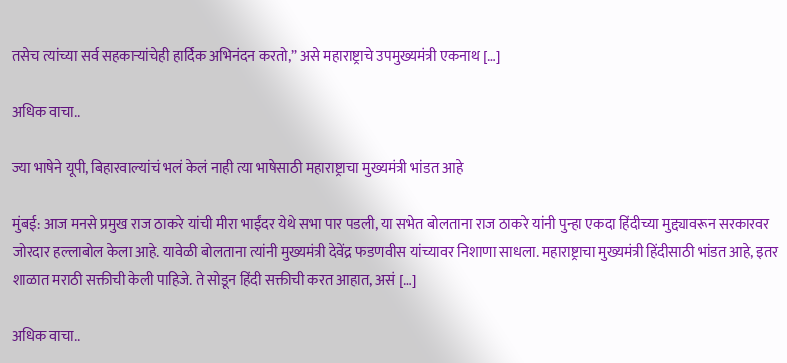तसेच त्यांच्या सर्व सहकाऱ्यांचेही हार्दिक अभिनंदन करतो,” असे महाराष्ट्राचे उपमुख्यमंत्री एकनाथ […]

अधिक वाचा..

ज्या भाषेने यूपी, बिहारवाल्यांचं भलं केलं नाही त्या भाषेसाठी महाराष्ट्राचा मुख्यमंत्री भांडत आहे

मुंबई: आज मनसे प्रमुख राज ठाकरे यांची मीरा भाईंदर येथे सभा पार पडली, या सभेत बोलताना राज ठाकरे यांनी पुन्हा एकदा हिंदीच्या मुद्द्यावरून सरकारवर जोरदार हल्लाबोल केला आहे. यावेळी बोलताना त्यांनी मुख्यमंत्री देवेंद्र फडणवीस यांच्यावर निशाणा साधला. महाराष्ट्राचा मुख्यमंत्री हिंदीसाठी भांडत आहे, इतर शाळात मराठी सक्तीची केली पाहिजे. ते सोडून हिंदी सक्तीची करत आहात, असं […]

अधिक वाचा..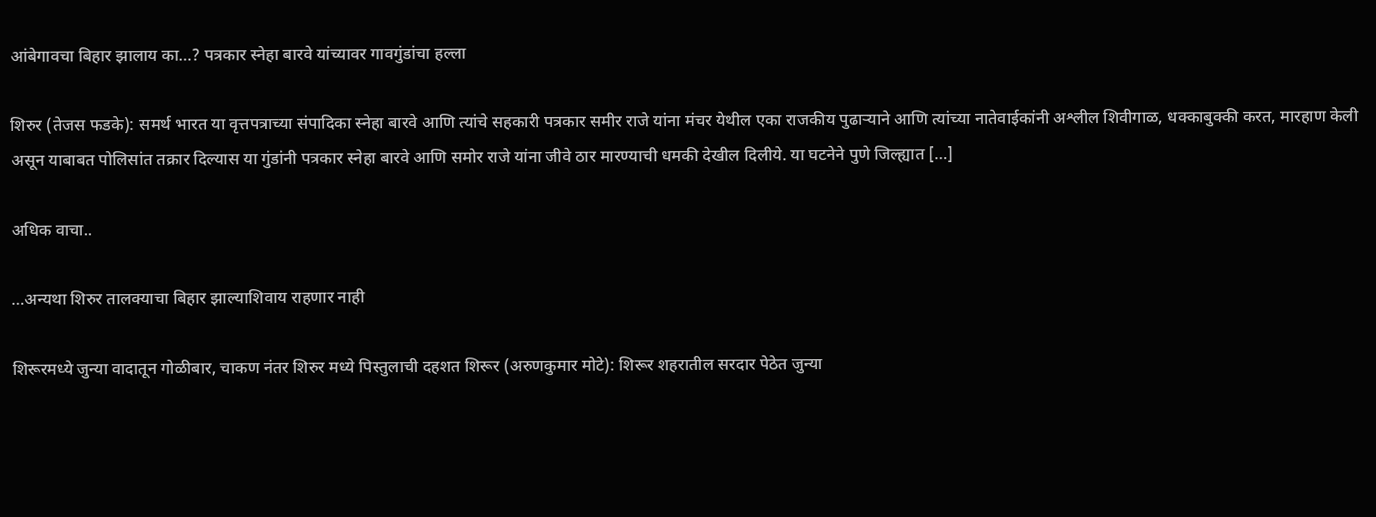आंबेगावचा बिहार झालाय का…? पत्रकार स्नेहा बारवे यांच्यावर गावगुंडांचा हल्ला

शिरुर (तेजस फडके): समर्थ भारत या वृत्तपत्राच्या संपादिका स्नेहा बारवे आणि त्यांचे सहकारी पत्रकार समीर राजे यांना मंचर येथील एका राजकीय पुढाऱ्याने आणि त्यांच्या नातेवाईकांनी अश्लील शिवीगाळ, धक्काबुक्की करत, मारहाण केली असून याबाबत पोलिसांत तक्रार दिल्यास या गुंडांनी पत्रकार स्नेहा बारवे आणि समोर राजे यांना जीवे ठार मारण्याची धमकी देखील दिलीये. या घटनेने पुणे जिल्ह्यात […]

अधिक वाचा..

…अन्यथा शिरुर तालक्याचा बिहार झाल्याशिवाय राहणार नाही

शिरूरमध्ये जुन्या वादातून गोळीबार, चाकण नंतर शिरुर मध्ये पिस्तुलाची दहशत शिरूर (अरुणकुमार मोटे): शिरूर शहरातील सरदार पेठेत जुन्या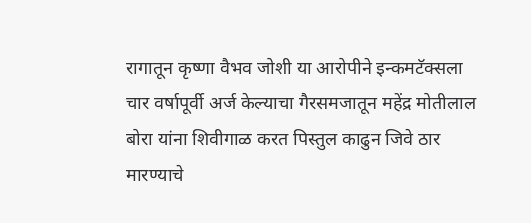रागातून कृष्णा वैभव जोशी या आरोपीने इन्कमटॅक्सला चार वर्षापूर्वी अर्ज केल्याचा गैरसमजातून महेंद्र मोतीलाल बोरा यांना शिवीगाळ करत पिस्तुल काढुन जिवे ठार मारण्याचे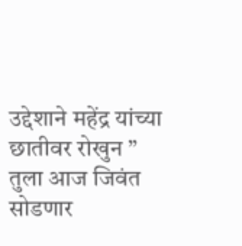उद्देशाने महेंद्र यांच्या छातीवर रोखुन ” तुला आज जिवंत सोडणार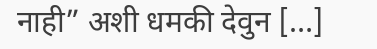नाही” अशी धमकी देवुन […]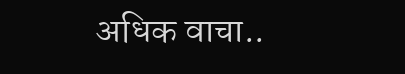अधिक वाचा..